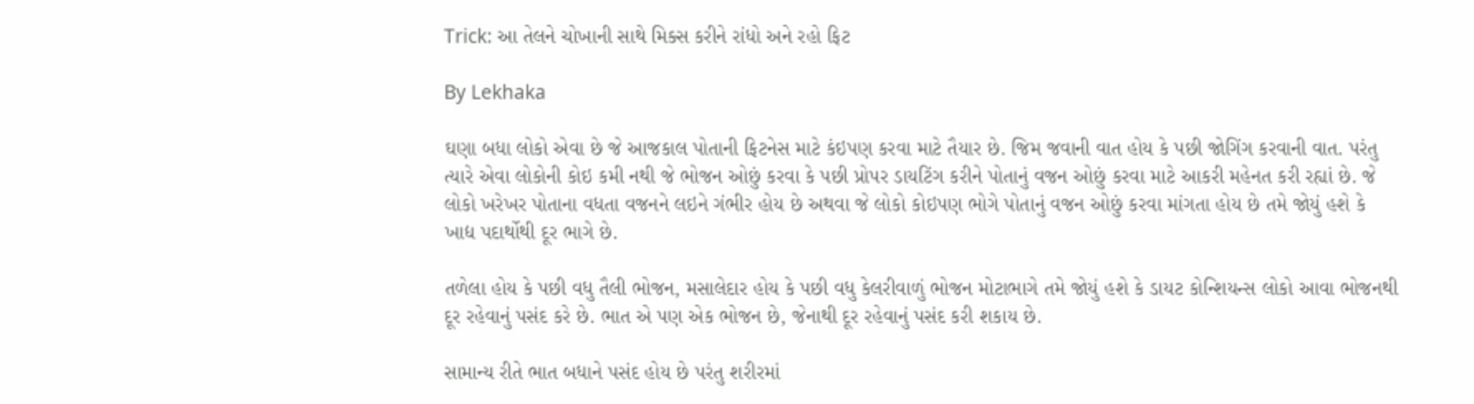Trick: આ તેલને ચોખાની સાથે મિક્સ કરીને રાંધો અને રહો ફિટ

By Lekhaka

ઘણા બધા લોકો એવા છે જે આજકાલ પોતાની ફિટનેસ માટે કંઇપણ કરવા માટે તૈયાર છે. જિમ જવાની વાત હોય કે પછી જોગિંગ કરવાની વાત. પરંતુ ત્યારે એવા લોકોની કોઇ કમી નથી જે ભોજન ઓછું કરવા કે પછી પ્રોપર ડાયટિંગ કરીને પોતાનું વજન ઓછું કરવા માટે આકરી મહેનત કરી રહ્યાં છે. જે લોકો ખરેખર પોતાના વધતા વજનને લઇને ગંભીર હોય છે અથવા જે લોકો કોઇપણ ભોગે પોતાનું વજન ઓછું કરવા માંગતા હોય છે તમે જોયું હશે કે ખાદ્ય પદાર્થોથી દૂર ભાગે છે.

તળેલા હોય કે પછી વધુ તૈલી ભોજન, મસાલેદાર હોય કે પછી વધુ કેલરીવાળું ભોજન મોટાભાગે તમે જોયું હશે કે ડાયટ કોન્શિયન્સ લોકો આવા ભોજનથી દૂર રહેવાનું પસંદ કરે છે. ભાત એ પણ એક ભોજન છે, જેનાથી દૂર રહેવાનું પસંદ કરી શકાય છે.

સામાન્ય રીતે ભાત બધાને પસંદ હોય છે પરંતુ શરીરમાં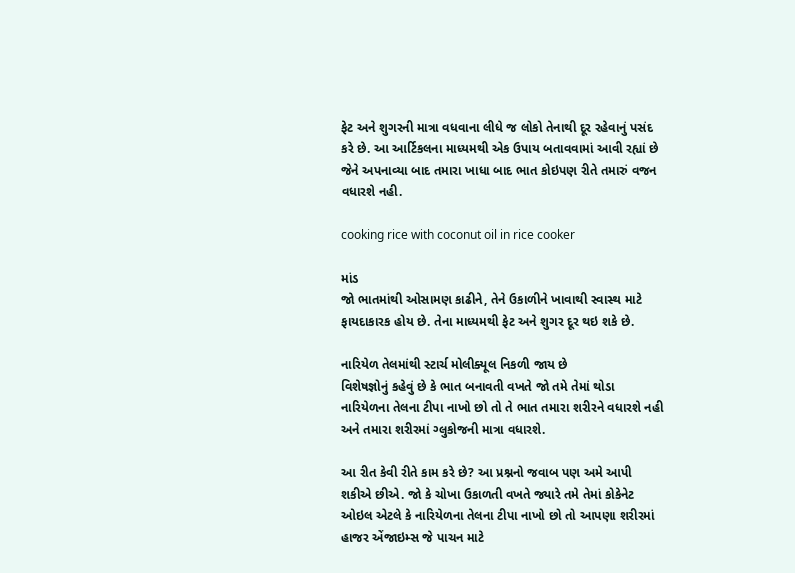ફેટ અને શુગરની માત્રા વધવાના લીધે જ લોકો તેનાથી દૂર રહેવાનું પસંદ કરે છે. આ આર્ટિકલના માધ્યમથી એક ઉપાય બતાવવામાં આવી રહ્યાં છે જેને અપનાવ્યા બાદ તમારા ખાધા બાદ ભાત કોઇપણ રીતે તમારું વજન વધારશે નહી.

cooking rice with coconut oil in rice cooker

માંડ
જો ભાતમાંથી ઓસામણ કાઢીને, તેને ઉકાળીને ખાવાથી સ્વાસ્થ માટે ફાયદાકારક હોય છે. તેના માધ્યમથી ફેટ અને શુગર દૂર થઇ શકે છે.

નારિયેળ તેલમાંથી સ્ટાર્ચ મોલીક્યૂલ નિકળી જાય છે
વિશેષજ્ઞોનું કહેવું છે કે ભાત બનાવતી વખતે જો તમે તેમાં થોડા નારિયેળના તેલના ટીપા નાખો છો તો તે ભાત તમારા શરીરને વધારશે નહી અને તમારા શરીરમાં ગ્લુકોજની માત્રા વધારશે.

આ રીત કેવી રીતે કામ કરે છે? આ પ્રશ્નનો જવાબ પણ અમે આપી શકીએ છીએ. જો કે ચોખા ઉકાળતી વખતે જ્યારે તમે તેમાં કોકેનેટ ઓઇલ એટલે કે નારિયેળના તેલના ટીપા નાખો છો તો આપણા શરીરમાં હાજર એંજાઇમ્સ જે પાચન માટે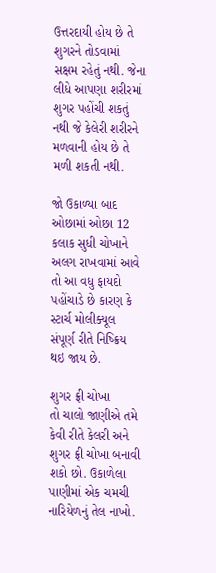ઉત્તરદાયી હોય છે તે શુગરને તોડવામાં સક્ષમ રહેતું નથી. જેના લીધે આપણા શરીરમાં શુગર પહોંચી શકતું નથી જે કેલેરી શરીરને મળવાની હોય છે તે મળી શકતી નથી.

જો ઉકાળ્યા બાદ ઓછામાં ઓછા 12 કલાક સુધી ચોખાને અલગ રાખવામાં આવે તો આ વધુ ફાયદો પહોંચાડે છે કારણ કે સ્ટાર્ચ મોલીક્યૂલ સંપૂર્ણ રીતે નિષ્ક્રિય થઇ જાય છે.

શુગર ફ્રી ચોખા
તો ચાલો જાણીએ તમે કેવી રીતે કેલરી અને શુગર ફ્રી ચોખા બનાવી શકો છો. ઉકાળેલા પાણીમાં એક ચમચી નારિયેળનું તેલ નાખો.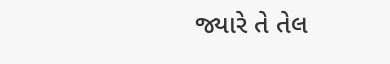જ્યારે તે તેલ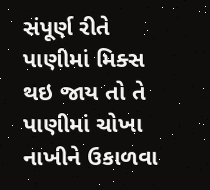સંપૂર્ણ રીતે પાણીમાં મિક્સ થઇ જાય તો તે પાણીમાં ચોખા નાખીને ઉકાળવા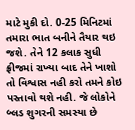માટે મુકી દો. 0-25 મિનિટમાં તમારા ભાત બનીને તૈયાર થઇ જશે. તેને 12 કલાક સુધી ફ્રીજમાં રાખ્યા બાદ તેને ખાશો તો વિશ્વાસ નહી કરો તમને કોઇ પસ્તાવો થશે નહી. જે લોકોને બ્લડ શુગરની સમસ્યા છે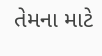તેમના માટે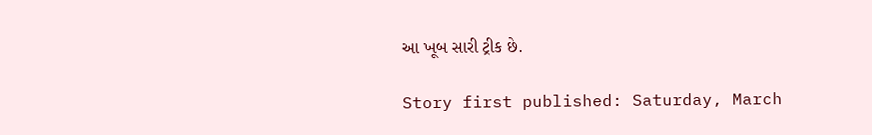આ ખૂબ સારી ટ્રીક છે.

Story first published: Saturday, March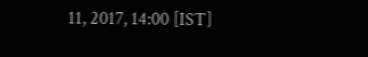11, 2017, 14:00 [IST]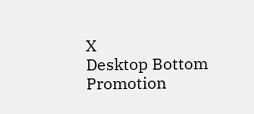X
Desktop Bottom Promotion